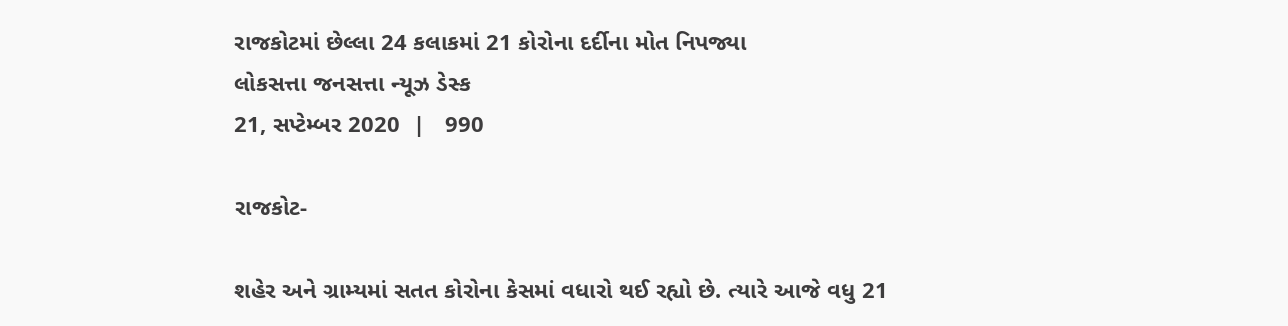રાજકોટમાં છેલ્લા 24 કલાકમાં 21 કોરોના દર્દીના મોત નિપજ્યા
લોકસત્તા જનસત્તા ન્યૂઝ ડેસ્ક
21, સપ્ટેમ્બર 2020  |   990

રાજકોટ-

શહેર અને ગ્રામ્યમાં સતત કોરોના કેસમાં વધારો થઈ રહ્યો છે. ત્યારે આજે વધુ 21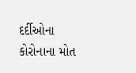દર્દીઓના કોરોનાના મોત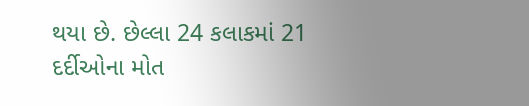થયા છે. છેલ્લા 24 કલાકમાં 21 દર્દીઓના મોત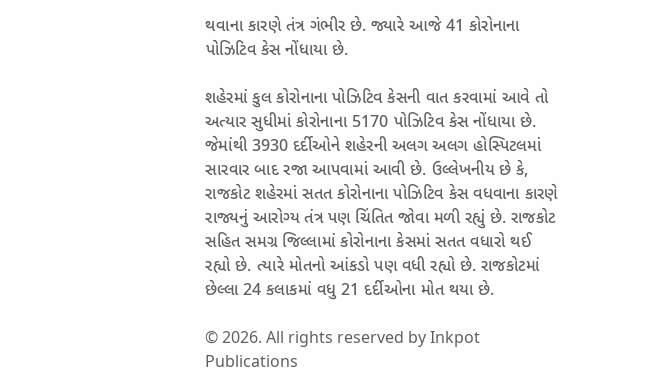થવાના કારણે તંત્ર ગંભીર છે. જ્યારે આજે 41 કોરોનાના પોઝિટિવ કેસ નોંધાયા છે.

શહેરમાં કુલ કોરોનાના પોઝિટિવ કેસની વાત કરવામાં આવે તો અત્યાર સુધીમાં કોરોનાના 5170 પોઝિટિવ કેસ નોંધાયા છે. જેમાંથી 3930 દર્દીઓને શહેરની અલગ અલગ હોસ્પિટલમાં સારવાર બાદ રજા આપવામાં આવી છે. ઉલ્લેખનીય છે કે, રાજકોટ શહેરમાં સતત કોરોનાના પોઝિટિવ કેસ વધવાના કારણે રાજ્યનું આરોગ્ય તંત્ર પણ ચિંતિત જોવા મળી રહ્યું છે. રાજકોટ સહિત સમગ્ર જિલ્લામાં કોરોનાના કેસમાં સતત વધારો થઈ રહ્યો છે. ત્યારે મોતનો આંકડો પણ વધી રહ્યો છે. રાજકોટમાં છેલ્લા 24 કલાકમાં વધુ 21 દર્દીઓના મોત થયા છે.

© 2026. All rights reserved by Inkpot Publications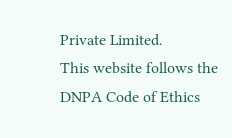Private Limited.
This website follows the DNPA Code of Ethics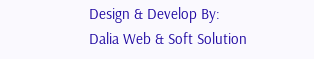Design & Develop By:
Dalia Web & Soft Solution